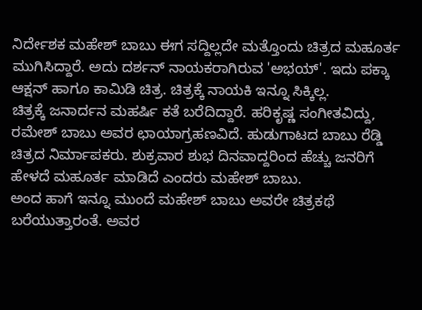ನಿರ್ದೇಶಕ ಮಹೇಶ್ ಬಾಬು ಈಗ ಸದ್ದಿಲ್ಲದೇ ಮತ್ತೊಂದು ಚಿತ್ರದ ಮಹೂರ್ತ ಮುಗಿಸಿದ್ದಾರೆ. ಅದು ದರ್ಶನ್ ನಾಯಕರಾಗಿರುವ 'ಅಭಯ್'. ಇದು ಪಕ್ಕಾ ಆಕ್ಷನ್ ಹಾಗೂ ಕಾಮಿಡಿ ಚಿತ್ರ. ಚಿತ್ರಕ್ಕೆ ನಾಯಕಿ ಇನ್ನೂ ಸಿಕ್ಕಿಲ್ಲ.
ಚಿತ್ರಕ್ಕೆ ಜನಾರ್ದನ ಮಹರ್ಷಿ ಕತೆ ಬರೆದಿದ್ದಾರೆ. ಹರಿಕೃಷ್ಣ ಸಂಗೀತವಿದ್ದು, ರಮೇಶ್ ಬಾಬು ಅವರ ಛಾಯಾಗ್ರಹಣವಿದೆ. ಹುಡುಗಾಟದ ಬಾಬು ರೆಡ್ಡಿ ಚಿತ್ರದ ನಿರ್ಮಾಪಕರು. ಶುಕ್ರವಾರ ಶುಭ ದಿನವಾದ್ದರಿಂದ ಹೆಚ್ಚು ಜನರಿಗೆ ಹೇಳದೆ ಮಹೂರ್ತ ಮಾಡಿದೆ ಎಂದರು ಮಹೇಶ್ ಬಾಬು.
ಅಂದ ಹಾಗೆ ಇನ್ನೂ ಮುಂದೆ ಮಹೇಶ್ ಬಾಬು ಅವರೇ ಚಿತ್ರಕಥೆ ಬರೆಯುತ್ತಾರಂತೆ. ಅವರ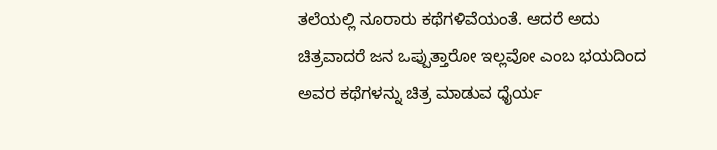ತಲೆಯಲ್ಲಿ ನೂರಾರು ಕಥೆಗಳಿವೆಯಂತೆ. ಆದರೆ ಅದು ಚಿತ್ರವಾದರೆ ಜನ ಒಪ್ಪುತ್ತಾರೋ ಇಲ್ಲವೋ ಎಂಬ ಭಯದಿಂದ ಅವರ ಕಥೆಗಳನ್ನು ಚಿತ್ರ ಮಾಡುವ ಧೈರ್ಯ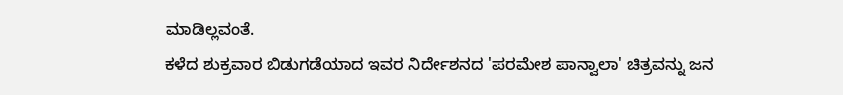ಮಾಡಿಲ್ಲವಂತೆ.
ಕಳೆದ ಶುಕ್ರವಾರ ಬಿಡುಗಡೆಯಾದ ಇವರ ನಿರ್ದೇಶನದ 'ಪರಮೇಶ ಪಾನ್ವಾಲಾ' ಚಿತ್ರವನ್ನು ಜನ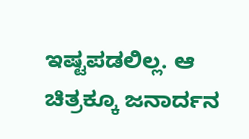ಇಷ್ಟಪಡಲಿಲ್ಲ. ಆ ಚಿತ್ರಕ್ಕೂ ಜನಾರ್ದನ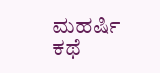ಮಹರ್ಷಿ ಕಥೆ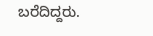ಬರೆದಿದ್ದರು.